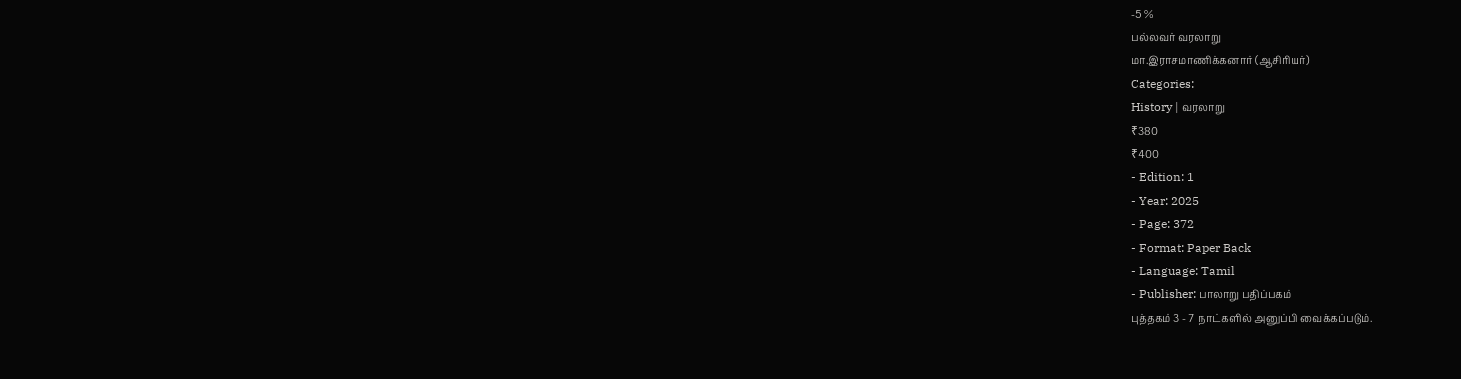-5 %
பல்லவர் வரலாறு
மா.இராசமாணிக்கனார் (ஆசிரியர்)
Categories:
History | வரலாறு
₹380
₹400
- Edition: 1
- Year: 2025
- Page: 372
- Format: Paper Back
- Language: Tamil
- Publisher: பாலாறு பதிப்பகம்
புத்தகம் 3 - 7 நாட்களில் அனுப்பி வைக்கப்படும்.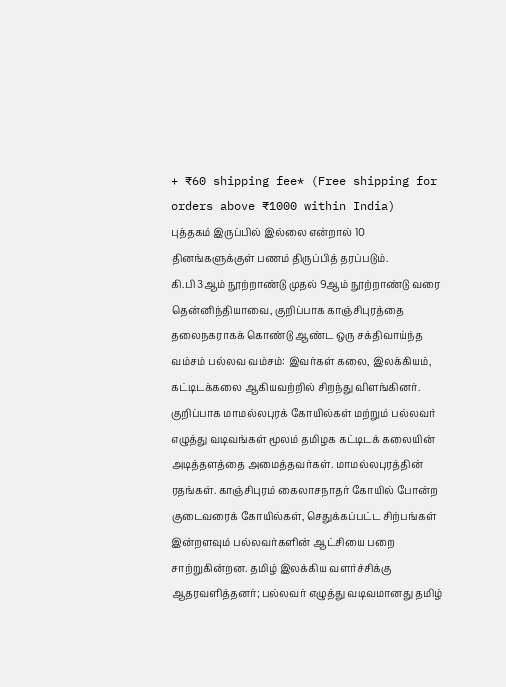+ ₹60 shipping fee* (Free shipping for orders above ₹1000 within India)
புத்தகம் இருப்பில் இல்லை என்றால் 10 தினங்களுக்குள் பணம் திருப்பித் தரப்படும்.
கி.பி 3ஆம் நூற்றாண்டு முதல் 9ஆம் நூற்றாண்டு வரை தென்னிந்தியாவை, குறிப்பாக காஞ்சிபுரத்தை தலைநகராகக் கொண்டு ஆண்ட ஒரு சக்திவாய்ந்த வம்சம் பல்லவ வம்சம்: இவர்கள் கலை, இலக்கியம், கட்டிடக்கலை ஆகியவற்றில் சிறந்து விளங்கினர். குறிப்பாக மாமல்லபுரக் கோயில்கள் மற்றும் பல்லவர் எழுத்து வடிவங்கள் மூலம் தமிழக கட்டிடக் கலையின் அடித்தளத்தை அமைத்தவர்கள். மாமல்லபுரத்தின் ரதங்கள். காஞ்சிபுரம் கைலாசநாதர் கோயில் போன்ற குடைவரைக் கோயில்கள், செதுக்கப்பட்ட சிற்பங்கள் இன்றளவும் பல்லவர்களின் ஆட்சியை பறை சாற்றுகின்றன. தமிழ் இலக்கிய வளர்ச்சிக்கு ஆதரவளித்தனர்; பல்லவர் எழுத்து வடிவமானது தமிழ்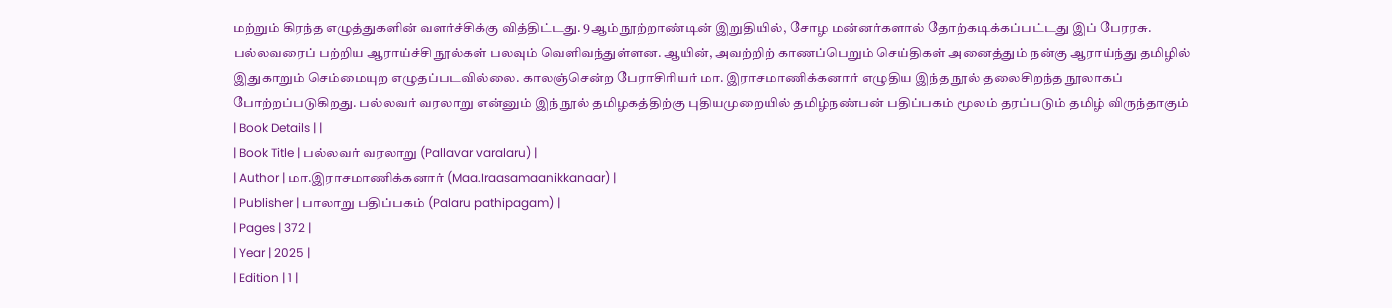மற்றும் கிரந்த எழுத்துகளின் வளர்ச்சிக்கு வித்திட்டது. 9ஆம் நூற்றாண்டின் இறுதியில், சோழ மன்னர்களால் தோற்கடிக்கப்பட்டது இப் பேரரசு. பல்லவரைப் பற்றிய ஆராய்ச்சி நூல்கள் பலவும் வெளிவந்துள்ளன. ஆயின், அவற்றிற் காணப்பெறும் செய்திகள் அனைத்தும் நன்கு ஆராய்ந்து தமிழில் இதுகாறும் செம்மையுற எழுதப்படவில்லை. காலஞ்சென்ற பேராசிரியர் மா. இராசமாணிக்கனார் எழுதிய இந்த நூல் தலைசிறந்த நூலாகப் போற்றப்படுகிறது. பல்லவர் வரலாறு என்னும் இந் நூல் தமிழகத்திற்கு புதியமுறையில் தமிழ்நண்பன் பதிப்பகம் மூலம் தரப்படும் தமிழ் விருந்தாகும்
| Book Details | |
| Book Title | பல்லவர் வரலாறு (Pallavar varalaru) |
| Author | மா.இராசமாணிக்கனார் (Maa.Iraasamaanikkanaar) |
| Publisher | பாலாறு பதிப்பகம் (Palaru pathipagam) |
| Pages | 372 |
| Year | 2025 |
| Edition | 1 |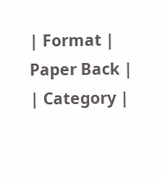| Format | Paper Back |
| Category |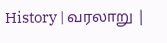History | வரலாறு |